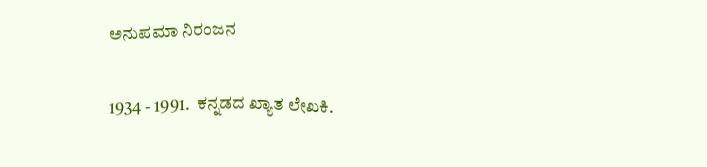ಅನುಪಮಾ ನಿರಂಜನ

1934 - 1991.  ಕನ್ನಡದ ಖ್ಯಾತ ಲೇಖಕಿ.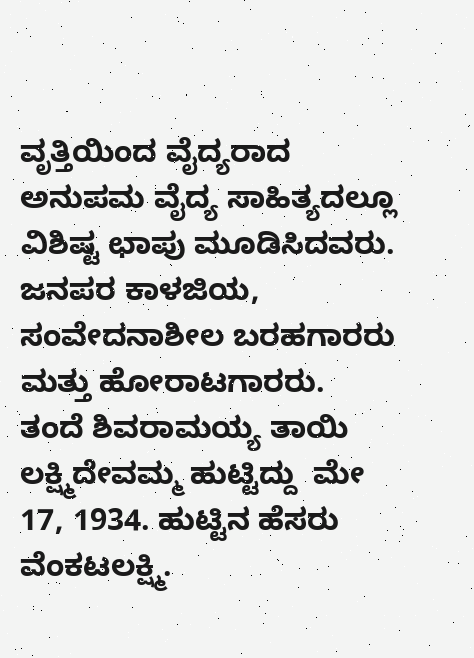ವೃತ್ತಿಯಿಂದ ವೈದ್ಯರಾದ ಅನುಪಮ ವೈದ್ಯ ಸಾಹಿತ್ಯದಲ್ಲೂ ವಿಶಿಷ್ಟ ಛಾಪು ಮೂಡಿಸಿದವರು. ಜನಪರ ಕಾಳಜಿಯ, ಸಂವೇದನಾಶೀಲ ಬರಹಗಾರರು ಮತ್ತು ಹೋರಾಟಗಾರರು.  ತಂದೆ ಶಿವರಾಮಯ್ಯ ತಾಯಿ ಲಕ್ಷ್ಮಿದೇವಮ್ಮ ಹುಟ್ಟಿದ್ದು  ಮೇ 17, 1934. ಹುಟ್ಟಿನ ಹೆಸರು ವೆಂಕಟಲಕ್ಷ್ಮಿ.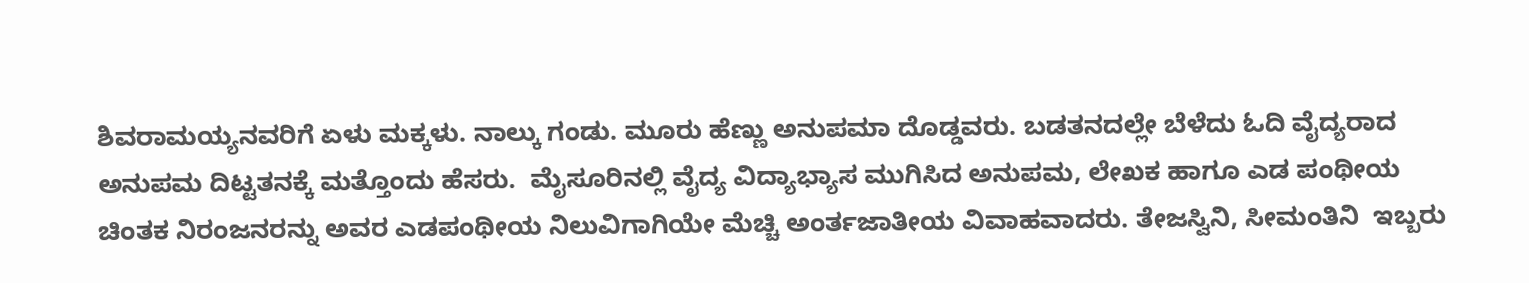ಶಿವರಾಮಯ್ಯನವರಿಗೆ ಏಳು ಮಕ್ಕಳು. ನಾಲ್ಕು ಗಂಡು. ಮೂರು ಹೆಣ್ಣು ಅನುಪಮಾ ದೊಡ್ಡವರು. ಬಡತನದಲ್ಲೇ ಬೆಳೆದು ಓದಿ ವೈದ್ಯರಾದ ಅನುಪಮ ದಿಟ್ಟತನಕ್ಕೆ ಮತ್ತೊಂದು ಹೆಸರು.  ಮೈಸೂರಿನಲ್ಲಿ ವೈದ್ಯ ವಿದ್ಯಾಭ್ಯಾಸ ಮುಗಿಸಿದ ಅನುಪಮ, ಲೇಖಕ ಹಾಗೂ ಎಡ ಪಂಥೀಯ ಚಿಂತಕ ನಿರಂಜನರನ್ನು ಅವರ ಎಡಪಂಥೀಯ ನಿಲುವಿಗಾಗಿಯೇ ಮೆಚ್ಚಿ ಅಂರ್ತಜಾತೀಯ ವಿವಾಹವಾದರು. ತೇಜಸ್ವಿನಿ, ಸೀಮಂತಿನಿ  ಇಬ್ಬರು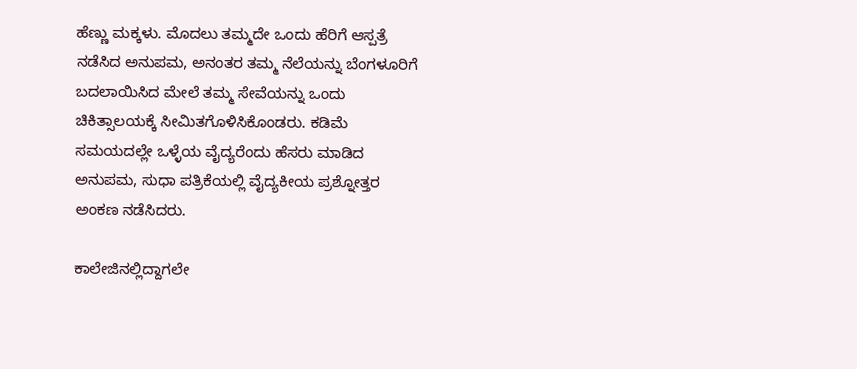ಹೆಣ್ಣು ಮಕ್ಕಳು. ಮೊದಲು ತಮ್ಮದೇ ಒಂದು ಹೆರಿಗೆ ಆಸ್ಪತ್ರೆ ನಡೆಸಿದ ಅನುಪಮ, ಅನಂತರ ತಮ್ಮ ನೆಲೆಯನ್ನು ಬೆಂಗಳೂರಿಗೆ ಬದಲಾಯಿಸಿದ ಮೇಲೆ ತಮ್ಮ ಸೇವೆಯನ್ನು ಒಂದು ಚಿಕಿತ್ಸಾಲಯಕ್ಕೆ ಸೀಮಿತಗೊಳಿಸಿಕೊಂಡರು. ಕಡಿಮೆ ಸಮಯದಲ್ಲೇ ಒಳ್ಳೆಯ ವೈದ್ಯರೆಂದು ಹೆಸರು ಮಾಡಿದ ಅನುಪಮ, ಸುಧಾ ಪತ್ರಿಕೆಯಲ್ಲಿ ವೈದ್ಯಕೀಯ ಪ್ರಶ್ನೋತ್ತರ ಅಂಕಣ ನಡೆಸಿದರು.

ಕಾಲೇಜಿನಲ್ಲಿದ್ದಾಗಲೇ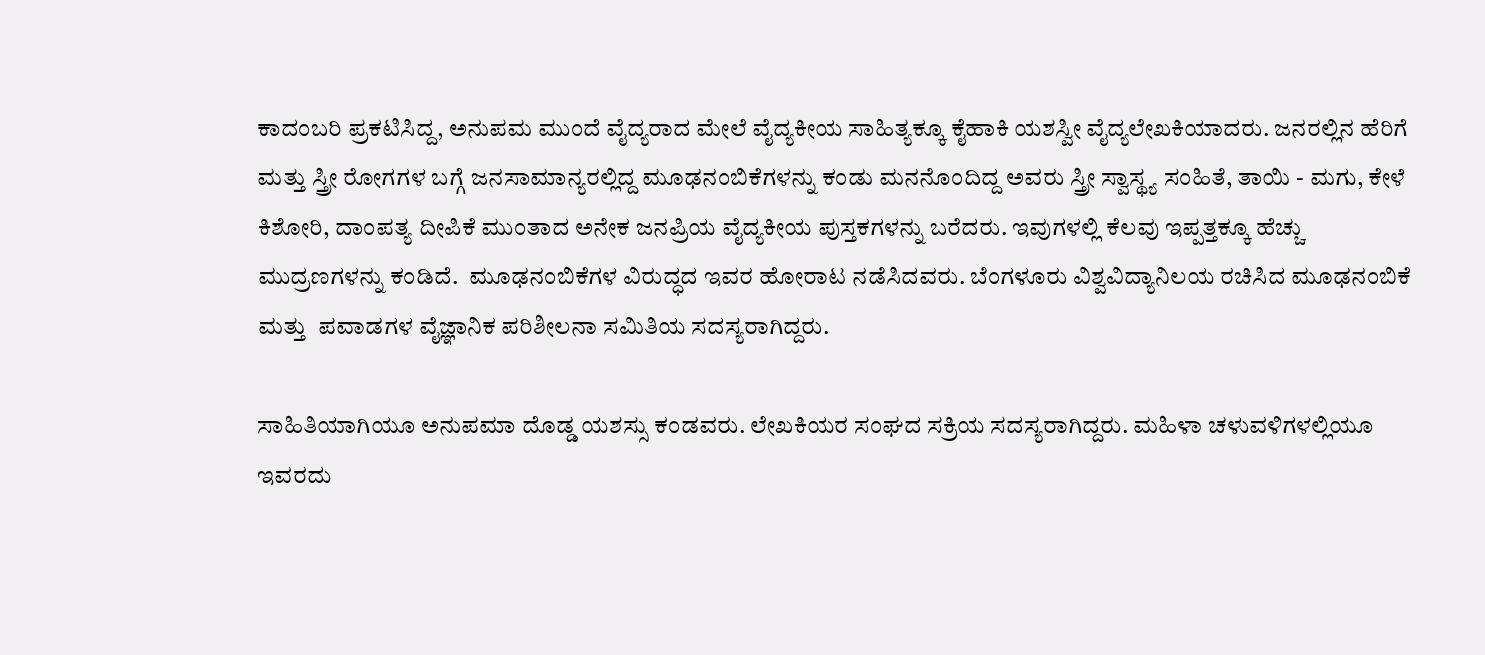ಕಾದಂಬರಿ ಪ್ರಕಟಿಸಿದ್ದ, ಅನುಪಮ ಮುಂದೆ ವೈದ್ಯರಾದ ಮೇಲೆ ವೈದ್ಯಕೀಯ ಸಾಹಿತ್ಯಕ್ಕೂ ಕೈಹಾಕಿ ಯಶಸ್ವೀ ವೈದ್ಯಲೇಖಕಿಯಾದರು. ಜನರಲ್ಲಿನ ಹೆರಿಗೆ ಮತ್ತು ಸ್ತ್ರೀ ರೋಗಗಳ ಬಗ್ಗೆ ಜನಸಾಮಾನ್ಯರಲ್ಲಿದ್ದ ಮೂಢನಂಬಿಕೆಗಳನ್ನು ಕಂಡು ಮನನೊಂದಿದ್ದ ಅವರು ಸ್ತ್ರೀ ಸ್ವಾಸ್ಥ್ಯ ಸಂಹಿತೆ, ತಾಯಿ - ಮಗು, ಕೇಳೆ ಕಿಶೋರಿ, ದಾಂಪತ್ಯ ದೀಪಿಕೆ ಮುಂತಾದ ಅನೇಕ ಜನಪ್ರಿಯ ವೈದ್ಯಕೀಯ ಪುಸ್ತಕಗಳನ್ನು ಬರೆದರು. ಇವುಗಳಲ್ಲಿ ಕೆಲವು ಇಪ್ಪತ್ತಕ್ಕೂ ಹೆಚ್ಚು ಮುದ್ರಣಗಳನ್ನು ಕಂಡಿದೆ.  ಮೂಢನಂಬಿಕೆಗಳ ವಿರುದ್ಧದ ಇವರ ಹೋರಾಟ ನಡೆಸಿದವರು. ಬೆಂಗಳೂರು ವಿಶ್ವವಿದ್ಯಾನಿಲಯ ರಚಿಸಿದ ಮೂಢನಂಬಿಕೆ ಮತ್ತು  ಪವಾಡಗಳ ವೈಜ್ಞಾನಿಕ ಪರಿಶೀಲನಾ ಸಮಿತಿಯ ಸದಸ್ಯರಾಗಿದ್ದರು.

ಸಾಹಿತಿಯಾಗಿಯೂ ಅನುಪಮಾ ದೊಡ್ಡ ಯಶಸ್ಸು ಕಂಡವರು. ಲೇಖಕಿಯರ ಸಂಘದ ಸಕ್ರಿಯ ಸದಸ್ಯರಾಗಿದ್ದರು. ಮಹಿಳಾ ಚಳುವಳಿಗಳಲ್ಲಿಯೂ ಇವರದು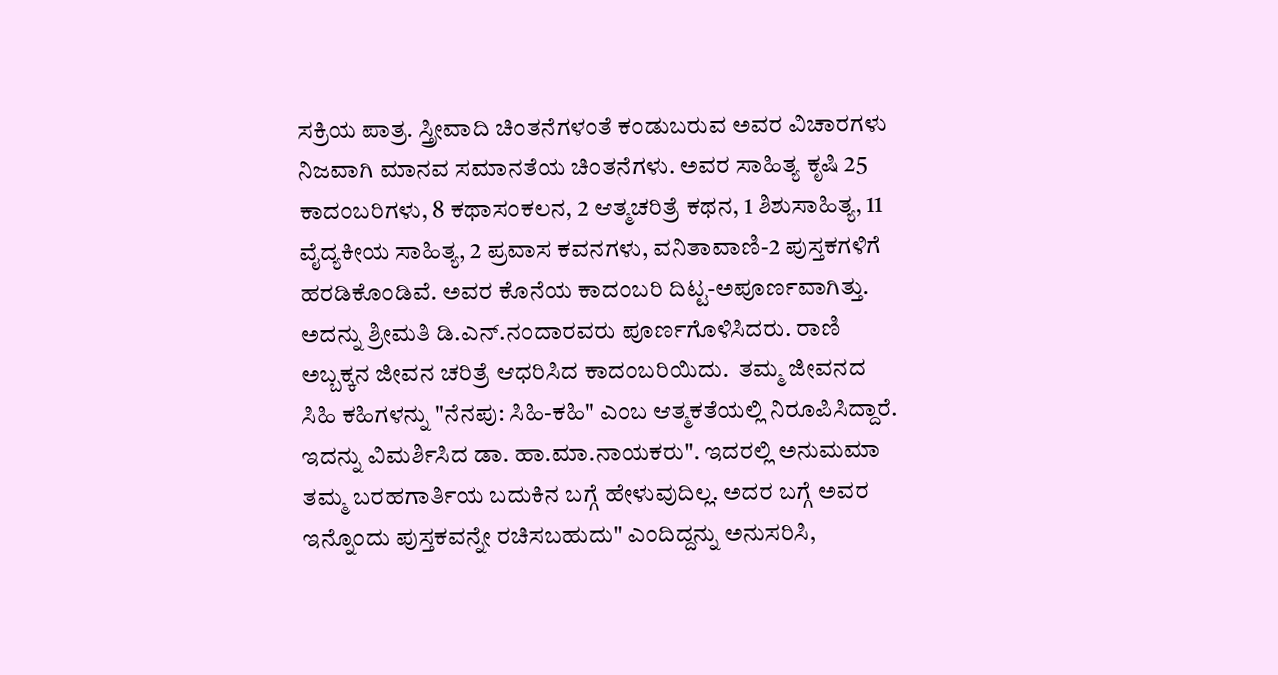ಸಕ್ರಿಯ ಪಾತ್ರ. ಸ್ತ್ರೀವಾದಿ ಚಿಂತನೆಗಳಂತೆ ಕಂಡುಬರುವ ಅವರ ವಿಚಾರಗಳು ನಿಜವಾಗಿ ಮಾನವ ಸಮಾನತೆಯ ಚಿಂತನೆಗಳು. ಅವರ ಸಾಹಿತ್ಯ ಕೃಷಿ 25 ಕಾದಂಬರಿಗಳು, 8 ಕಥಾಸಂಕಲನ, 2 ಆತ್ಮಚರಿತ್ರೆ ಕಥನ, 1 ಶಿಶುಸಾಹಿತ್ಯ, 11 ವೈದ್ಯಕೀಯ ಸಾಹಿತ್ಯ, 2 ಪ್ರವಾಸ ಕವನಗಳು, ವನಿತಾವಾಣಿ-2 ಪುಸ್ತಕಗಳಿಗೆ ಹರಡಿಕೊಂಡಿವೆ. ಅವರ ಕೊನೆಯ ಕಾದಂಬರಿ ದಿಟ್ಟ-ಅಪೂರ್ಣವಾಗಿತ್ತು. ಅದನ್ನು ಶ್ರೀಮತಿ ಡಿ.ಎನ್.ನಂದಾರವರು ಪೂರ್ಣಗೊಳಿಸಿದರು. ರಾಣಿ ಅಬ್ಬಕ್ಕನ ಜೀವನ ಚರಿತ್ರೆ ಆಧರಿಸಿದ ಕಾದಂಬರಿಯಿದು.  ತಮ್ಮ ಜೀವನದ ಸಿಹಿ ಕಹಿಗಳನ್ನು "ನೆನಪು: ಸಿಹಿ-ಕಹಿ" ಎಂಬ ಆತ್ಮಕತೆಯಲ್ಲಿ ನಿರೂಪಿಸಿದ್ದಾರೆ.  ಇದನ್ನು ವಿಮರ್ಶಿಸಿದ ಡಾ. ಹಾ.ಮಾ.ನಾಯಕರು". ಇದರಲ್ಲಿ ಅನುಮಮಾ ತಮ್ಮ ಬರಹಗಾರ್ತಿಯ ಬದುಕಿನ ಬಗ್ಗೆ ಹೇಳುವುದಿಲ್ಲ. ಅದರ ಬಗ್ಗೆ ಅವರ ಇನ್ನೊಂದು ಪುಸ್ತಕವನ್ನೇ ರಚಿಸಬಹುದು" ಎಂದಿದ್ದನ್ನು ಅನುಸರಿಸಿ,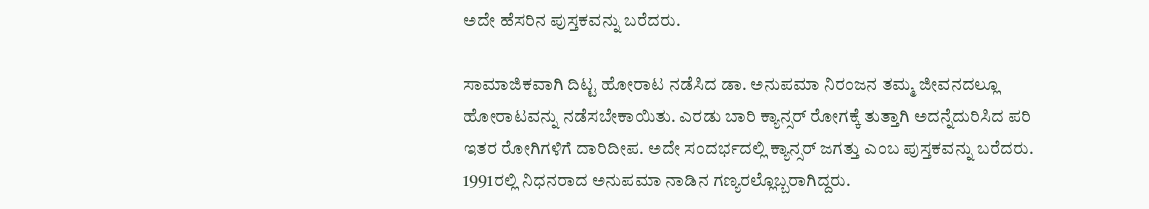ಅದೇ ಹೆಸರಿನ ಪುಸ್ತಕವನ್ನು ಬರೆದರು.

ಸಾಮಾಜಿಕವಾಗಿ ದಿಟ್ಟ ಹೋರಾಟ ನಡೆಸಿದ ಡಾ. ಅನುಪಮಾ ನಿರಂಜನ ತಮ್ಮ ಜೀವನದಲ್ಲೂ ಹೋರಾಟವನ್ನು ನಡೆಸಬೇಕಾಯಿತು. ಎರಡು ಬಾರಿ ಕ್ಯಾನ್ಸರ್ ರೋಗಕ್ಕೆ ತುತ್ತಾಗಿ ಅದನ್ನೆದುರಿಸಿದ ಪರಿ ಇತರ ರೋಗಿಗಳಿಗೆ ದಾರಿದೀಪ. ಅದೇ ಸಂದರ್ಭದಲ್ಲಿ ಕ್ಯಾನ್ಸರ್ ಜಗತ್ತು ಎಂಬ ಪುಸ್ತಕವನ್ನು ಬರೆದರು. 1991ರಲ್ಲಿ ನಿಧನರಾದ ಅನುಪಮಾ ನಾಡಿನ ಗಣ್ಯರಲ್ಲೊಬ್ಬರಾಗಿದ್ದರು.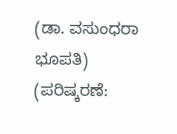(ಡಾ. ವಸುಂಧರಾ ಭೂಪತಿ)
(ಪರಿಷ್ಕರಣೆ: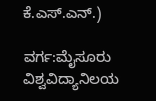ಕೆ.ಎಸ್.ಎನ್.)

ವರ್ಗ:ಮೈಸೂರು ವಿಶ್ವವಿದ್ಯಾನಿಲಯ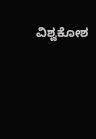ವಿಶ್ವಕೋಶ